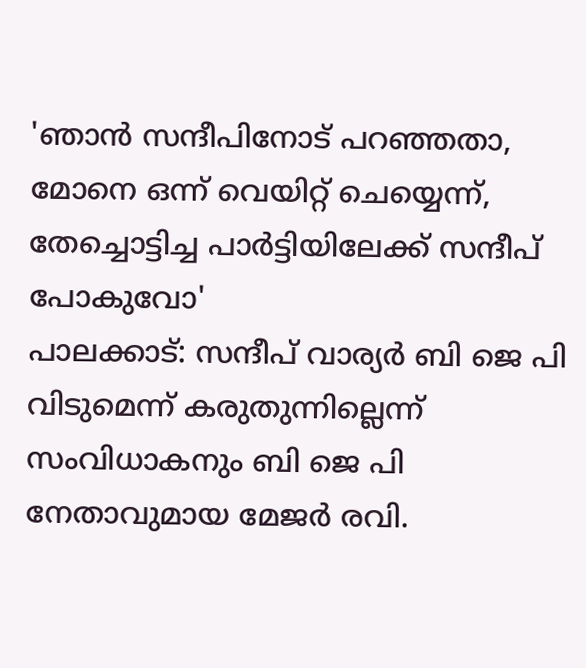'ഞാൻ സന്ദീപിനോട് പറഞ്ഞതാ, മോനെ ഒന്ന് വെയിറ്റ് ചെയ്യെന്ന്, തേച്ചൊട്ടിച്ച പാർട്ടിയിലേക്ക് സന്ദീപ് പോകുവോ'
പാലക്കാട്: സന്ദീപ് വാര്യർ ബി ജെ പി വിടുമെന്ന് കരുതുന്നില്ലെന്ന് സംവിധാകനും ബി ജെ പി നേതാവുമായ മേജർ രവി.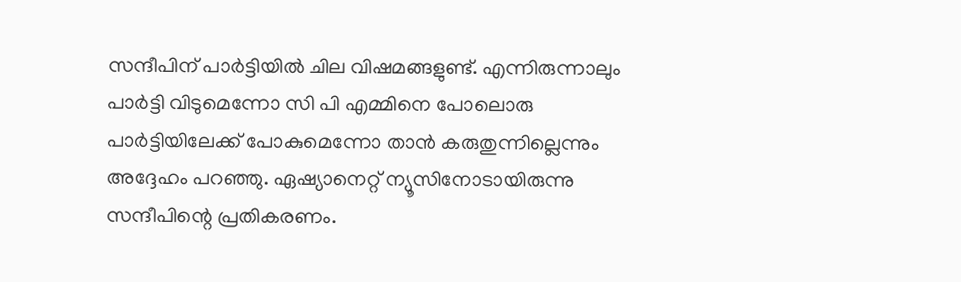സന്ദീപിന് പാർട്ടിയിൽ ചില വിഷമങ്ങളുണ്ട്. എന്നിരുന്നാലും പാർട്ടി വിടുമെന്നോ സി പി എമ്മിനെ പോലൊരു പാർട്ടിയിലേക്ക് പോകുമെന്നോ താൻ കരുതുന്നില്ലെന്നും അദ്ദേഹം പറഞ്ഞു. ഏഷ്യാനെറ്റ് ന്യൂസിനോടായിരുന്നു സന്ദീപിന്റെ പ്രതികരണം.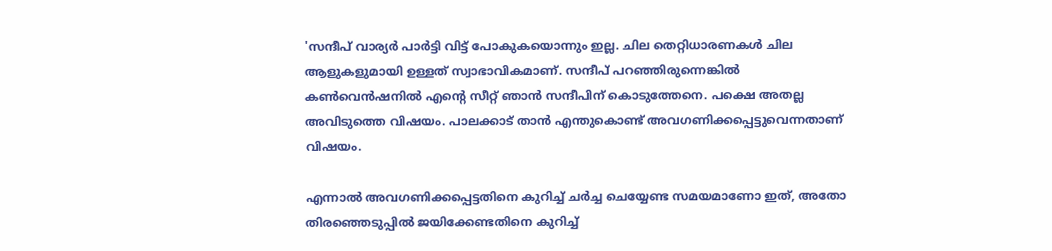'സന്ദീപ് വാര്യർ പാർട്ടി വിട്ട് പോകുകയൊന്നും ഇല്ല. ചില തെറ്റിധാരണകൾ ചില ആളുകളുമായി ഉള്ളത് സ്വാഭാവികമാണ്. സന്ദീപ് പറഞ്ഞിരുന്നെങ്കിൽ കൺവെൻഷനിൽ എന്റെ സീറ്റ് ഞാൻ സന്ദീപിന് കൊടുത്തേനെ. പക്ഷെ അതല്ല അവിടുത്തെ വിഷയം. പാലക്കാട് താൻ എന്തുകൊണ്ട് അവഗണിക്കപ്പെട്ടുവെന്നതാണ് വിഷയം.

എന്നാൽ അവഗണിക്കപ്പെട്ടതിനെ കുറിച്ച് ചർച്ച ചെയ്യേണ്ട സമയമാണോ ഇത്, അതോ തിരഞ്ഞെടുപ്പിൽ ജയിക്കേണ്ടതിനെ കുറിച്ച്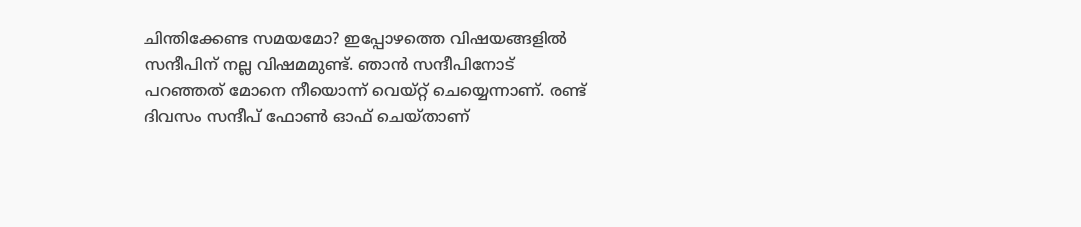ചിന്തിക്കേണ്ട സമയമോ? ഇപ്പോഴത്തെ വിഷയങ്ങളിൽ സന്ദീപിന് നല്ല വിഷമമുണ്ട്. ഞാൻ സന്ദീപിനോട് പറഞ്ഞത് മോനെ നീയൊന്ന് വെയ്റ്റ് ചെയ്യെന്നാണ്. രണ്ട് ദിവസം സന്ദീപ് ഫോൺ ഓഫ് ചെയ്താണ്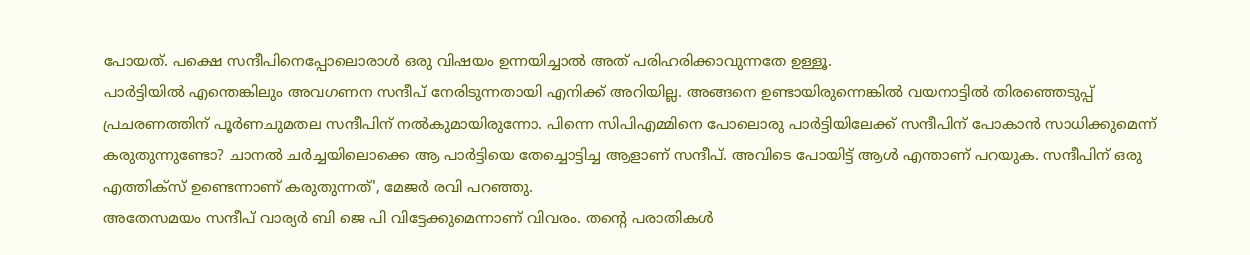പോയത്. പക്ഷെ സന്ദീപിനെപ്പോലൊരാൾ ഒരു വിഷയം ഉന്നയിച്ചാൽ അത് പരിഹരിക്കാവുന്നതേ ഉള്ളൂ.
പാർട്ടിയിൽ എന്തെങ്കിലും അവഗണന സന്ദീപ് നേരിടുന്നതായി എനിക്ക് അറിയില്ല. അങ്ങനെ ഉണ്ടായിരുന്നെങ്കിൽ വയനാട്ടിൽ തിരഞ്ഞെടുപ്പ് പ്രചരണത്തിന് പൂർണചുമതല സന്ദീപിന് നൽകുമായിരുന്നോ. പിന്നെ സിപിഎമ്മിനെ പോലൊരു പാർട്ടിയിലേക്ക് സന്ദീപിന് പോകാൻ സാധിക്കുമെന്ന് കരുതുന്നുണ്ടോ? ചാനൽ ചർച്ചയിലൊക്കെ ആ പാർട്ടിയെ തേച്ചൊട്ടിച്ച ആളാണ് സന്ദീപ്. അവിടെ പോയിട്ട് ആൾ എന്താണ് പറയുക. സന്ദീപിന് ഒരു എത്തിക്സ് ഉണ്ടെന്നാണ് കരുതുന്നത്', മേജർ രവി പറഞ്ഞു.
അതേസമയം സന്ദീപ് വാര്യർ ബി ജെ പി വിട്ടേക്കുമെന്നാണ് വിവരം. തന്റെ പരാതികൾ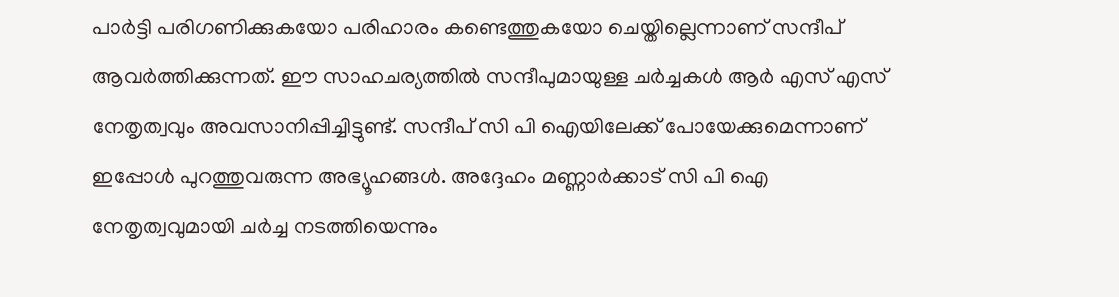പാർട്ടി പരിഗണിക്കുകയോ പരിഹാരം കണ്ടെത്തുകയോ ചെയ്തില്ലെന്നാണ് സന്ദീപ് ആവർത്തിക്കുന്നത്. ഈ സാഹചര്യത്തിൽ സന്ദീപുമായുള്ള ചർച്ചകൾ ആർ എസ് എസ് നേതൃത്വവും അവസാനിപ്പിച്ചിട്ടുണ്ട്. സന്ദീപ് സി പി ഐയിലേക്ക് പോയേക്കുമെന്നാണ് ഇപ്പോൾ പുറത്തുവരുന്ന അഭ്യൂഹങ്ങൾ. അദ്ദേഹം മണ്ണാർക്കാട് സി പി ഐ നേതൃത്വവുമായി ചർച്ച നടത്തിയെന്നും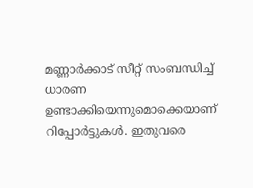മണ്ണാർക്കാട് സീറ്റ് സംബന്ധിച്ച് ധാരണ ഉണ്ടാക്കിയെന്നുമൊക്കെയാണ് റിപ്പോർട്ടുകൾ. ഇതുവരെ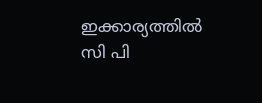ഇക്കാര്യത്തിൽ സി പി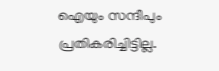ഐയും സന്ദീപും പ്രതികരിച്ചിട്ടില്ല.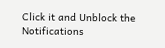Click it and Unblock the Notifications